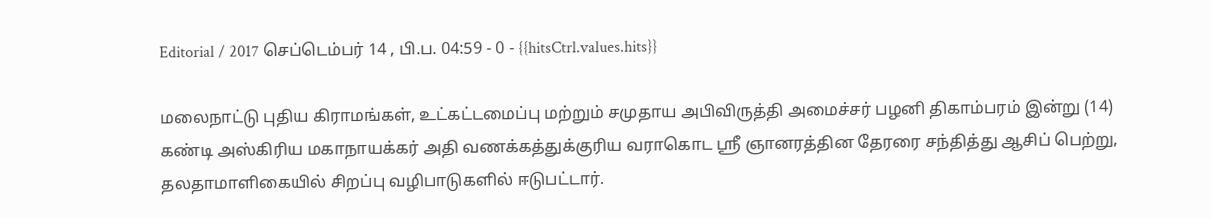Editorial / 2017 செப்டெம்பர் 14 , பி.ப. 04:59 - 0 - {{hitsCtrl.values.hits}}

மலைநாட்டு புதிய கிராமங்கள், உட்கட்டமைப்பு மற்றும் சமுதாய அபிவிருத்தி அமைச்சர் பழனி திகாம்பரம் இன்று (14) கண்டி அஸ்கிரிய மகாநாயக்கர் அதி வணக்கத்துக்குரிய வராகொட ஸ்ரீ ஞானரத்தின தேரரை சந்தித்து ஆசிப் பெற்று, தலதாமாளிகையில் சிறப்பு வழிபாடுகளில் ஈடுபட்டார்.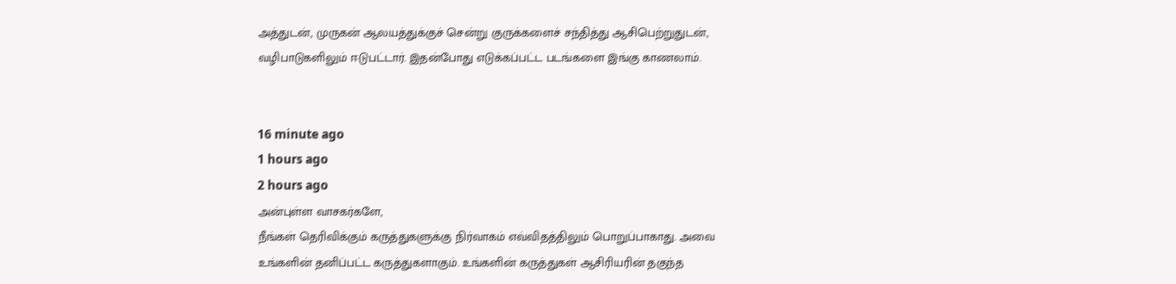அத்துடன், முருகன் ஆலயத்துக்குச் சென்று குருக்களைச் சந்தித்து ஆசிபெற்றுதுடன், வழிபாடுகளிலும் ஈடுபட்டார். இதன்போது எடுக்கப்பட்ட படங்களை இங்கு காணலாம்.


16 minute ago
1 hours ago
2 hours ago
அன்புள்ள வாசகர்களே,
நீங்கள் தெரிவிக்கும் கருத்துகளுக்கு நிர்வாகம் எவ்விதத்திலும் பொறுப்பாகாது. அவை உங்களின் தனிப்பட்ட கருத்துகளாகும். உங்களின் கருத்துகள் ஆசிரியரின் தகுந்த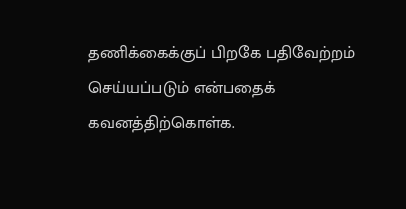தணிக்கைக்குப் பிறகே பதிவேற்றம் செய்யப்படும் என்பதைக் கவனத்திற்கொள்க.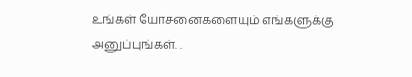உங்கள் யோசனைகளையும் எங்களுக்கு அனுப்புங்கள். .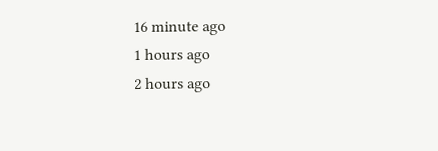16 minute ago
1 hours ago
2 hours ago